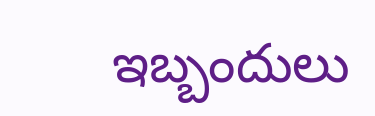ఇబ్బందులు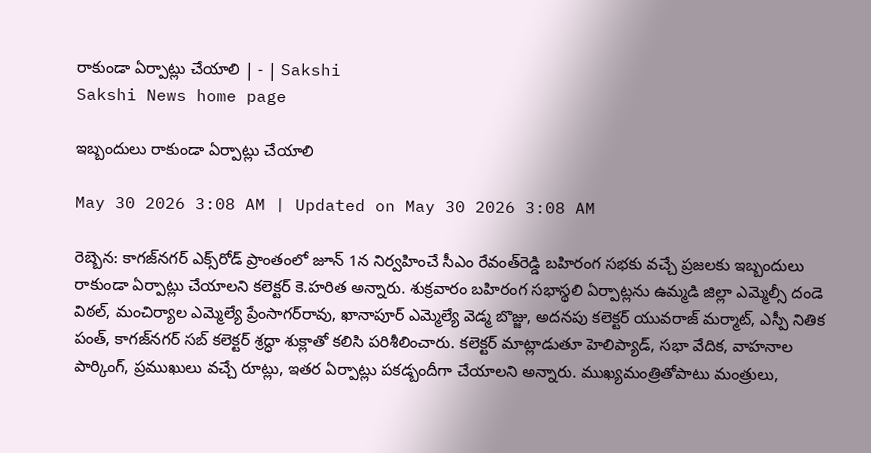రాకుండా ఏర్పాట్లు చేయాలి | - | Sakshi
Sakshi News home page

ఇబ్బందులు రాకుండా ఏర్పాట్లు చేయాలి

May 30 2026 3:08 AM | Updated on May 30 2026 3:08 AM

రెబ్బెన: కాగజ్‌నగర్‌ ఎక్స్‌రోడ్‌ ప్రాంతంలో జూన్‌ 1న నిర్వహించే సీఎం రేవంత్‌రెడ్డి బహిరంగ సభకు వచ్చే ప్రజలకు ఇబ్బందులు రాకుండా ఏర్పాట్లు చేయాలని కలెక్టర్‌ కె.హరిత అన్నారు. శుక్రవారం బహిరంగ సభాస్థలి ఏర్పాట్లను ఉమ్మడి జిల్లా ఎమ్మెల్సీ దండె విఠల్‌, మంచిర్యాల ఎమ్మెల్యే ప్రేంసాగర్‌రావు, ఖానాపూర్‌ ఎమ్మెల్యే వెడ్మ బొజ్జు, అదనపు కలెక్టర్‌ యువరాజ్‌ మర్మాట్‌, ఎస్పీ నితిక పంత్‌, కాగజ్‌నగర్‌ సబ్‌ కలెక్టర్‌ శ్రద్ధా శుక్లాతో కలిసి పరిశీలించారు. కలెక్టర్‌ మాట్లాడుతూ హెలిప్యాడ్‌, సభా వేదిక, వాహనాల పార్కింగ్‌, ప్రముఖులు వచ్చే రూట్లు, ఇతర ఏర్పాట్లు పకడ్బందీగా చేయాలని అన్నారు. ముఖ్యమంత్రితోపాటు మంత్రులు,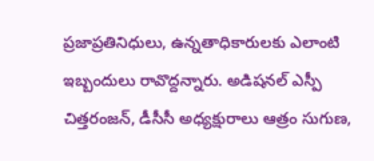ప్రజాప్రతినిధులు, ఉన్నతాధికారులకు ఎలాంటి ఇబ్బందులు రావొద్దన్నారు. అడిషనల్‌ ఎస్పీ చిత్తరంజన్‌, డీసీసీ అధ్యక్షురాలు ఆత్రం సుగుణ,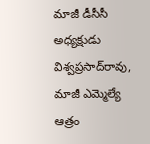మాజీ డీసీసీ అధ్యక్షుడు విశ్వప్రసాద్‌రావు, మాజీ ఎమ్మెల్యే ఆత్రం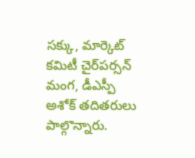సక్కు, మార్కెట్‌ కమిటీ చైర్‌పర్సన్‌ మంగ, డీఎస్పీ అశోక్‌ తదితరులు పాల్గొన్నారు.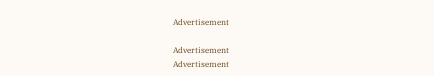Advertisement

Advertisement
Advertisement